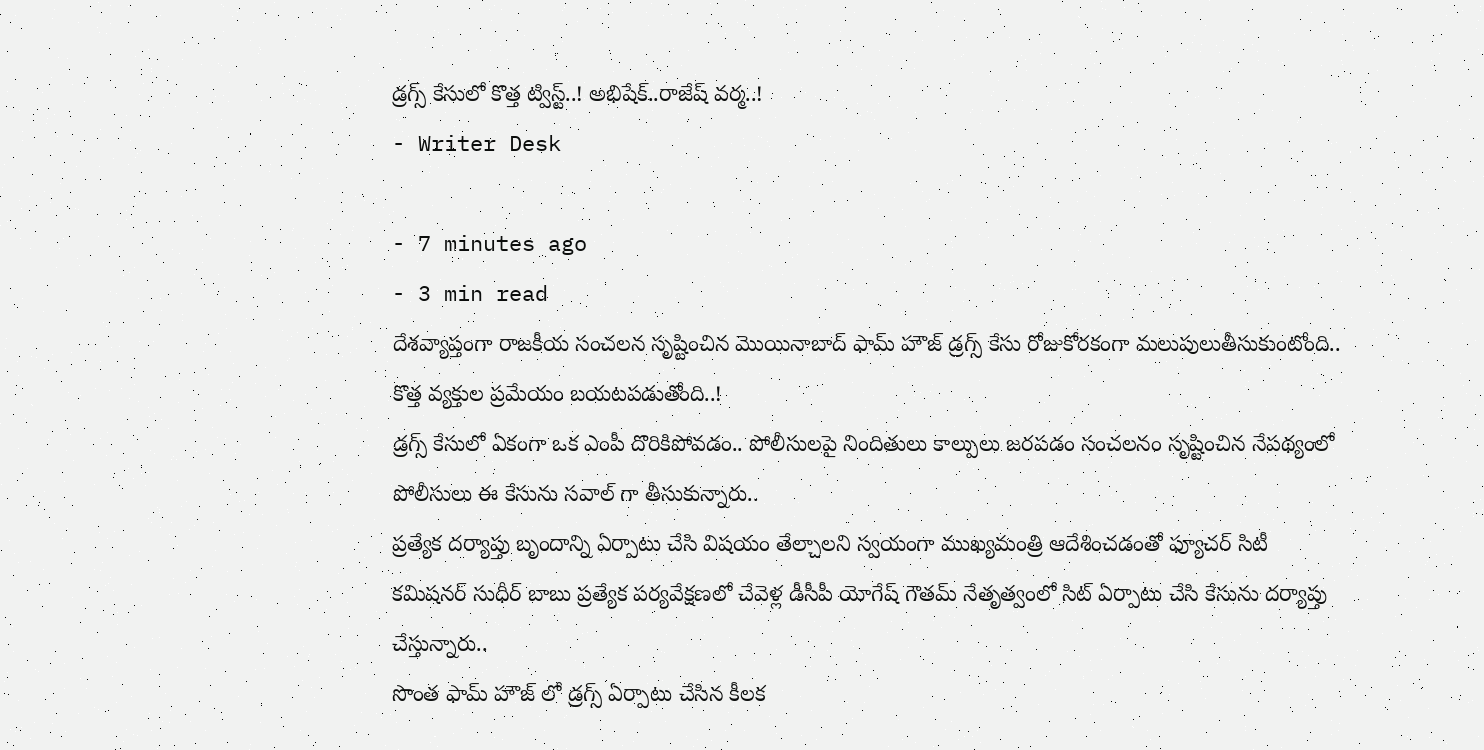డ్రగ్స్ కేసులో కొత్త ట్విస్ట్..! అభిషేక్..రాజేష్ వర్మ..!
- Writer Desk

- 7 minutes ago
- 3 min read
దేశవ్యాప్తంగా రాజకీయ సంచలన సృష్టించిన మొయినాబాద్ ఫామ్ హౌజ్ డ్రగ్స్ కేసు రోజుకోరకంగా మలుపులుతీసుకుంటోంది..
కొత్త వ్యక్తుల ప్రమేయం బయటపడుతోంది..!
డ్రగ్స్ కేసులో ఏకంగా ఒక ఎంపీ దొరికిపోవడం.. పోలీసులపై నిందితులు కాల్పులు జరపడం సంచలనం సృష్టించిన నేపథ్యంలో పోలీసులు ఈ కేసును సవాల్ గా తీసుకున్నారు..
ప్రత్యేక దర్యాప్తు బృందాన్ని ఏర్పాటు చేసి విషయం తేల్చాలని స్వయంగా ముఖ్యమంత్రి ఆదేశించడంతో ఫ్యూచర్ సిటీ కమిషనర్ సుధీర్ బాబు ప్రత్యేక పర్యవేక్షణలో చేవెళ్ల డీసీపీ యోగేష్ గౌతమ్ నేతృత్వంలో సిట్ ఏర్పాటు చేసి కేసును దర్యాప్తు చేస్తున్నారు..
సొంత ఫామ్ హౌజ్ లో డ్రగ్స్ ఏర్పాటు చేసిన కీలక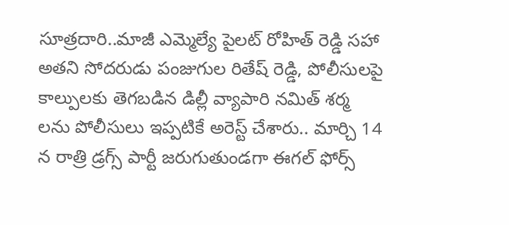సూత్రదారి..మాజీ ఎమ్మెల్యే పైలట్ రోహిత్ రెడ్డి సహా అతని సోదరుడు పంజుగుల రితేష్ రెడ్డి, పోలీసులపై కాల్పులకు తెగబడిన డిల్లీ వ్యాపారి నమిత్ శర్మ లను పోలీసులు ఇప్పటికే అరెస్ట్ చేశారు.. మార్చి 14 న రాత్రి డ్రగ్స్ పార్టీ జరుగుతుండగా ఈగల్ ఫోర్స్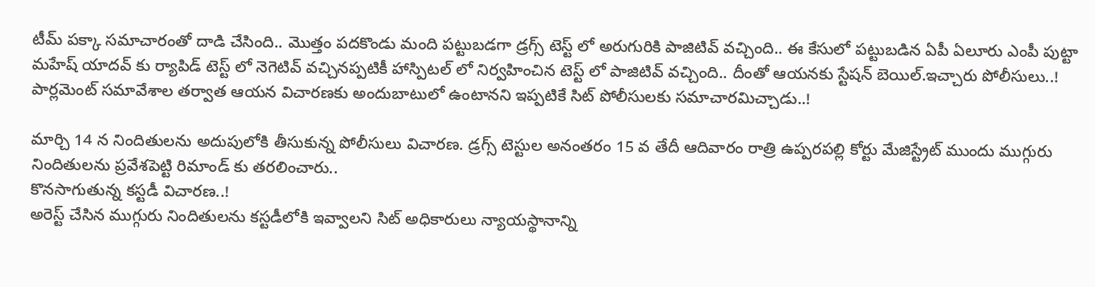టీమ్ పక్కా సమాచారంతో దాడి చేసింది.. మొత్తం పదకొండు మంది పట్టుబడగా డ్రగ్స్ టెస్ట్ లో అరుగురికి పాజిటివ్ వచ్చింది.. ఈ కేసులో పట్టుబడిన ఏపీ ఏలూరు ఎంపీ పుట్టా మహేష్ యాదవ్ కు ర్యాపిడ్ టెస్ట్ లో నెగెటివ్ వచ్చినప్పటికీ హాస్పిటల్ లో నిర్వహించిన టెస్ట్ లో పాజిటివ్ వచ్చింది.. దీంతో ఆయనకు స్టేషన్ బెయిల్.ఇచ్చారు పోలీసులు..! పార్లమెంట్ సమావేశాల తర్వాత ఆయన విచారణకు అందుబాటులో ఉంటానని ఇప్పటికే సిట్ పోలీసులకు సమాచారమిచ్చాడు..!

మార్చి 14 న నిందితులను అదుపులోకి తీసుకున్న పోలీసులు విచారణ. డ్రగ్స్ టెస్టుల అనంతరం 15 వ తేదీ ఆదివారం రాత్రి ఉప్పరపల్లి కోర్టు మేజిస్ట్రేట్ ముందు ముగ్గురు నిందితులను ప్రవేశపెట్టి రిమాండ్ కు తరలించారు..
కొనసాగుతున్న కస్టడీ విచారణ..!
అరెస్ట్ చేసిన ముగ్గురు నిందితులను కస్టడీలోకి ఇవ్వాలని సిట్ అధికారులు న్యాయస్థానాన్ని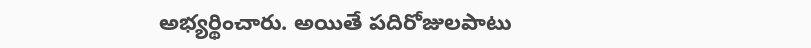అభ్యర్థించారు. అయితే పదిరోజులపాటు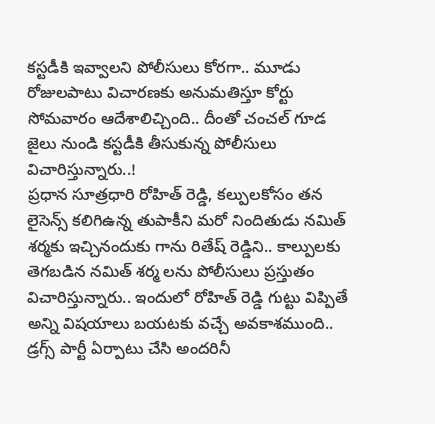కస్టడీకి ఇవ్వాలని పోలీసులు కోరగా.. మూడు రోజులపాటు విచారణకు అనుమతిస్తూ కోర్టు సోమవారం ఆదేశాలిచ్చింది.. దీంతో చంచల్ గూడ జైలు నుండి కస్టడీకి తీసుకున్న పోలీసులు విచారిస్తున్నారు..!
ప్రధాన సూత్రధారి రోహిత్ రెడ్డి, కల్పులకోసం తన లైసెన్స్ కలిగిఉన్న తుపాకీని మరో నిందితుడు నమిత్ శర్మకు ఇచ్చినందుకు గాను రితేష్ రెడ్డిని.. కాల్పులకు తెగబడిన నమిత్ శర్మ లను పోలీసులు ప్రస్తుతం విచారిస్తున్నారు.. ఇందులో రోహిత్ రెడ్డి గుట్టు విప్పితే అన్ని విషయాలు బయటకు వచ్చే అవకాశముంది..
డ్రగ్స్ పార్టీ ఏర్పాటు చేసి అందరినీ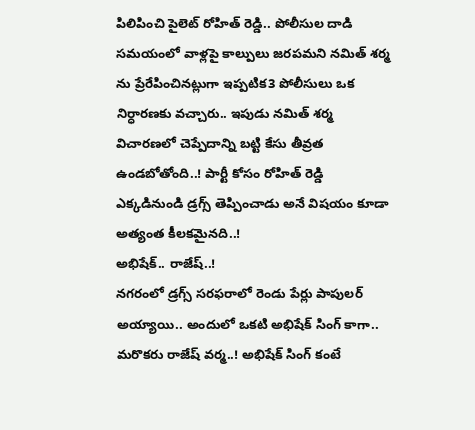పిలిపించి పైలెట్ రోహిత్ రెడ్డి.. పోలీసుల దాడి సమయంలో వాళ్లపై కాల్పులు జరపమని నమిత్ శర్మ ను ప్రేరేపించినట్లుగా ఇప్పటిక3 పోలీసులు ఒక నిర్ధారణకు వచ్చారు.. ఇపుడు నమిత్ శర్మ విచారణలో చెప్పేదాన్ని బట్టి కేసు తీవ్రత ఉండబోతోంది..! పార్టీ కోసం రోహిత్ రెడ్డి ఎక్కడినుండి డ్రగ్స్ తెప్పించాడు అనే విషయం కూడా అత్యంత కీలకమైనది..!
అభిషేక్.. రాజేష్..!
నగరంలో డ్రగ్స్ సరఫరాలో రెండు పేర్లు పాపులర్ అయ్యాయి.. అందులో ఒకటి అభిషేక్ సింగ్ కాగా.. మరొకరు రాజేష్ వర్మ..! అభిషేక్ సింగ్ కంటే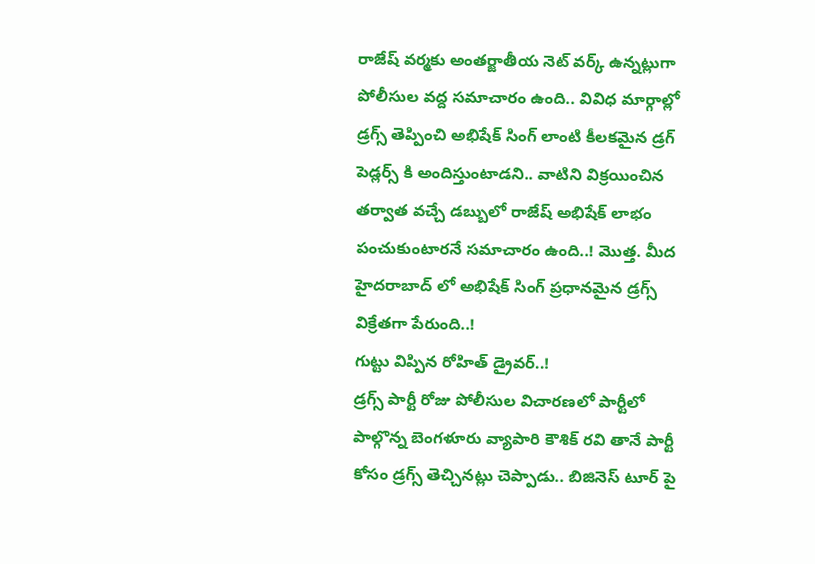రాజేష్ వర్మకు అంతర్జాతీయ నెట్ వర్క్ ఉన్నట్లుగా పోలీసుల వద్ద సమాచారం ఉంది.. వివిధ మార్గాల్లో డ్రగ్స్ తెప్పించి అభిషేక్ సింగ్ లాంటి కీలకమైన డ్రగ్ పెడ్లర్స్ కి అందిస్తుంటాడని.. వాటిని విక్రయించిన తర్వాత వచ్చే డబ్బులో రాజేష్ అభిషేక్ లాభం పంచుకుంటారనే సమాచారం ఉంది..! మొత్త. మీద హైదరాబాద్ లో అభిషేక్ సింగ్ ప్రధానమైన డ్రగ్స్ విక్రేతగా పేరుంది..!
గుట్టు విప్పిన రోహిత్ డ్రైవర్..!
డ్రగ్స్ పార్టీ రోజు పోలీసుల విచారణలో పార్టీలో పాల్గొన్న బెంగళూరు వ్యాపారి కౌశిక్ రవి తానే పార్టీ కోసం డ్రగ్స్ తెచ్చినట్లు చెప్పాడు.. బిజినెస్ టూర్ పై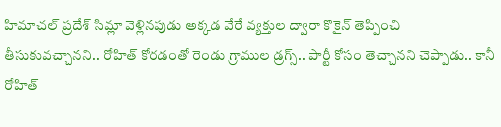హిమాచల్ ప్రదేశ్ సిమ్లా వెళ్లినపుడు అక్కడ వేరే వ్యక్తుల ద్వారా కొకైన్ తెప్పించి తీసుకువచ్చానని.. రోహిత్ కోరడంతో రెండు గ్రాముల డ్రగ్స్.. పార్టీ కోసం తెచ్చానని చెప్పాడు.. కానీ రోహిత్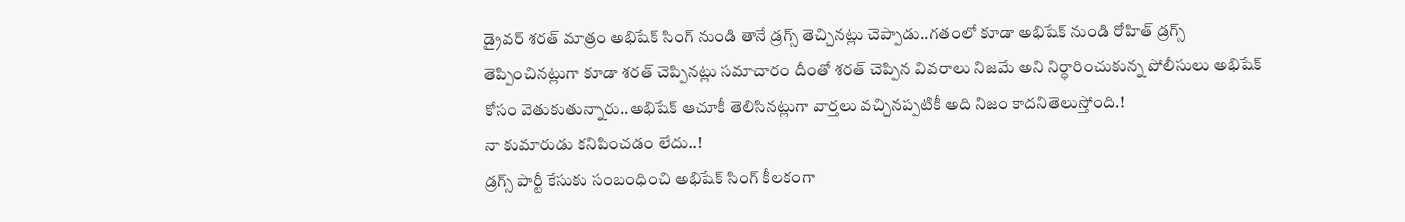డ్రైవర్ శరత్ మాత్రం అభిషేక్ సింగ్ నుండి తానే డ్రగ్స్ తెచ్చినట్లు చెప్పాడు..గతంలో కూడా అభిషేక్ నుండి రోహిత్ డ్రగ్స్ తెప్పించినట్లుగా కూడా శరత్ చెప్పినట్లు సమాచారం దీంతో శరత్ చెప్పిన వివరాలు నిజమే అని నిర్ధారించుకున్న పోలీసులు అభిషేక్ కోసం వెతుకుతున్నారు..అభిషేక్ ఆచూకీ తెలిసినట్లుగా వార్తలు వచ్చినప్పటికీ అది నిజం కాదనితెలుస్తోంది.!
నా కుమారుడు కనిపించడం లేదు..!
డ్రగ్స్ పార్టీ కేసుకు సంబంధించి అభిషేక్ సింగ్ కీలకంగా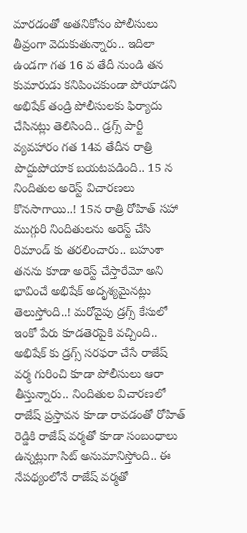మారడంతో అతనికోసం పోలీసులు తీవ్రంగా వెదుకుతున్నారు.. ఇదిలా ఉండగా గత 16 వ తేదీ నుండి తన కుమారుడు కనిపించకుండా పోయాడని అభిషేక్ తండ్రి పోలీసులకు ఫిర్యాదు చేసినట్లు తెలిసింది.. డ్రగ్స్ పార్టీ వ్యవహారం గత 14వ తేదీన రాత్రి పొద్దుపోయాక బయటపడింది.. 15 న నిందితుల అరెస్ట్ విచారణలు కొనసాగాయి..! 15న రాత్రి రోహిత్ సహా ముగ్గురి నిందితులను అరెస్ట్ చేసి రిమాండ్ కు తరలించారు.. బహుశా తనను కూడా అరెస్ట్ చేస్తారేమో అని భావించే అభిషేక్ అదృశ్యమైనట్లు తెలుస్తోంది..! మరోవైపు డ్రగ్స్ కేసులో ఇంకో పేరు కూడతెరపైకి వచ్చింది.. అభిషేక్ కు డ్రగ్స్ సరఫరా చేసే రాజేష్ వర్మ గురించి కూడా పోలీసులు ఆరా తీస్తున్నారు.. నిందితుల విచారణలో రాజేష్ ప్రస్తావన కూడా రావడంతో రోహిత్ రెడ్డికి రాజేష్ వర్మతో కూడా సంబంధాలు ఉన్నట్లుగా సిట్ అనుమానిస్తోంది.. ఈ నేపథ్యంలోనే రాజేష్ వర్మతో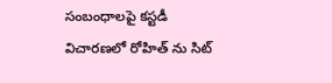సంబంధాలపై కస్టడీ విచారణలో రోహిత్ ను సిట్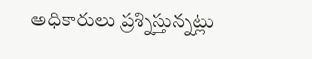అధికారులు ప్రశ్నిస్తున్నట్లు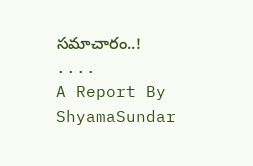సమాచారం..!
....
A Report By
ShyamaSundar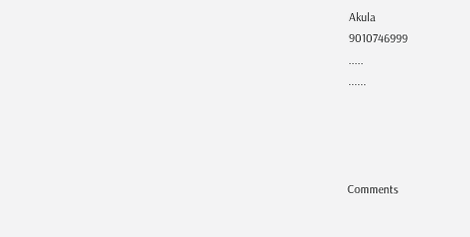Akula
9010746999
.....
......




Comments